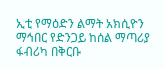ኢቲ የማዕድን ልማት አክሲዮን ማኅበር የድንጋይ ከሰል ማጣሪያ ፋብሪካ በቅርቡ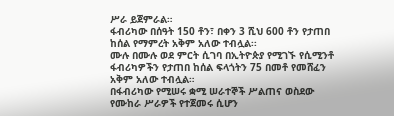ሥራ ይጀምራል።
ፋብሪካው በሰዓት 150 ቶን፣ በቀን 3 ሺህ 600 ቶን የታጠበ ከሰል የማምረት አቅም አለው ተብሏል፡፡
ሙሉ በሙሉ ወደ ምርት ሲገባ በኢትዮጵያ የሚገኙ የሲሚንቶ ፋብሪካዎችን የታጠበ ከሰል ፍላጎትን 75 በመቶ የመሸፈን አቅም አለው ተብሏል።
በፋብሪካው የሚሠሩ ቋሚ ሠራተኞች ሥልጠና ወስደው የሙከራ ሥራዎች የተጀመሩ ሲሆን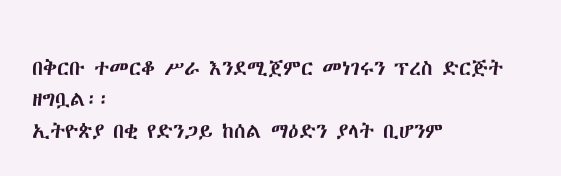በቅርቡ ተመርቆ ሥራ እንደሚጀምር መነገሩን ፕረስ ድርጅት ዘግቧል፡፡
ኢትዮጵያ በቂ የድንጋይ ከሰል ማዕድን ያላት ቢሆንም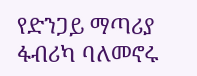የድንጋይ ማጣሪያ ፋብሪካ ባለመኖሩ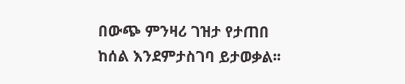በውጭ ምንዛሪ ገዝታ የታጠበ ከሰል እንደምታስገባ ይታወቃል፡፡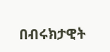በብሩክታዊት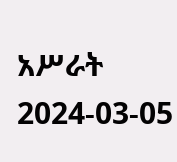አሥራት
2024-03-05